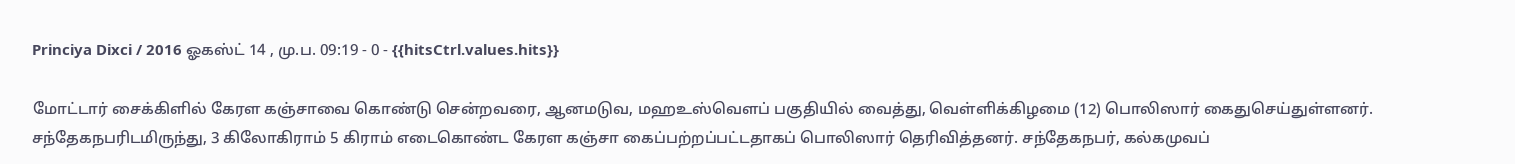Princiya Dixci / 2016 ஓகஸ்ட் 14 , மு.ப. 09:19 - 0 - {{hitsCtrl.values.hits}}

மோட்டார் சைக்கிளில் கேரள கஞ்சாவை கொண்டு சென்றவரை, ஆனமடுவ, மஹஉஸ்வௌப் பகுதியில் வைத்து, வெள்ளிக்கிழமை (12) பொலிஸார் கைதுசெய்துள்ளனர்.
சந்தேகநபரிடமிருந்து, 3 கிலோகிராம் 5 கிராம் எடைகொண்ட கேரள கஞ்சா கைப்பற்றப்பட்டதாகப் பொலிஸார் தெரிவித்தனர். சந்தேகநபர், கல்கமுவப்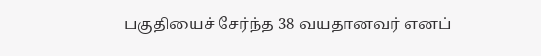பகுதியைச் சேர்ந்த 38 வயதானவர் எனப்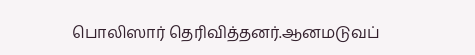பொலிஸார் தெரிவித்தனர்.ஆனமடுவப்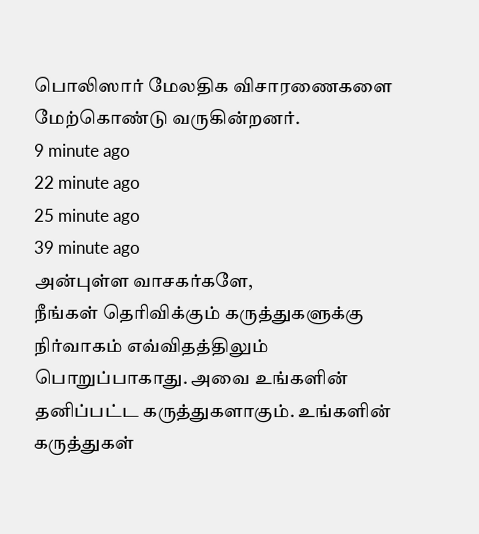பொலிஸார் மேலதிக விசாரணைகளை மேற்கொண்டு வருகின்றனர்.
9 minute ago
22 minute ago
25 minute ago
39 minute ago
அன்புள்ள வாசகர்களே,
நீங்கள் தெரிவிக்கும் கருத்துகளுக்கு நிர்வாகம் எவ்விதத்திலும் பொறுப்பாகாது. அவை உங்களின் தனிப்பட்ட கருத்துகளாகும். உங்களின் கருத்துகள்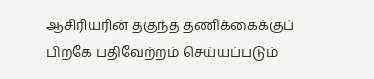ஆசிரியரின் தகுந்த தணிக்கைக்குப் பிறகே பதிவேற்றம் செய்யப்படும்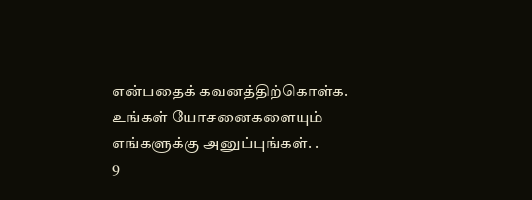என்பதைக் கவனத்திற்கொள்க. உங்கள் யோசனைகளையும் எங்களுக்கு அனுப்புங்கள். .
9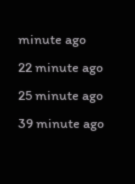minute ago
22 minute ago
25 minute ago
39 minute ago